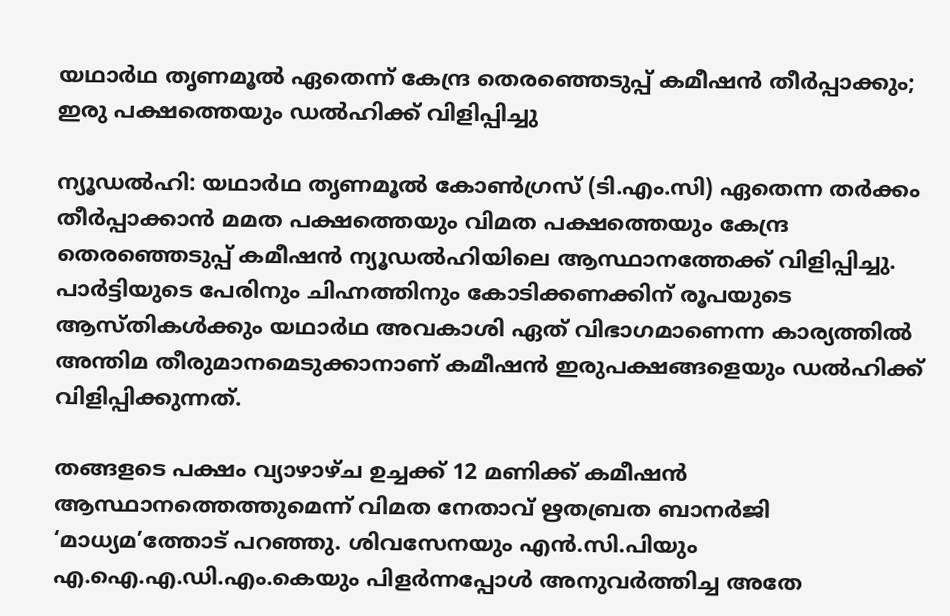യഥാർഥ തൃണമൂൽ ഏതെന്ന് കേന്ദ്ര തെരഞ്ഞെടുപ്പ് കമീഷൻ തീർപ്പാക്കും; ഇരു പക്ഷത്തെയും ഡൽഹിക്ക് വിളിപ്പിച്ചു

ന്യൂഡൽഹി: യഥാർഥ തൃണമൂൽ കോൺഗ്രസ് (ടി.എം.സി) ഏതെന്ന തർക്കം തീർപ്പാക്കാൻ മമത പക്ഷത്തെയും വിമത പക്ഷത്തെയും കേന്ദ്ര തെരഞ്ഞെടുപ്പ് കമീഷൻ ന്യൂഡൽഹിയിലെ ആസ്ഥാനത്തേക്ക് വിളിപ്പിച്ചു. പാർട്ടിയുടെ പേരിനും ചിഹ്നത്തിനും കോടിക്കണക്കിന് രൂപയുടെ ആസ്തികൾക്കും യഥാർഥ അവകാശി ഏത് വിഭാഗമാണെന്ന കാര്യത്തിൽ അന്തിമ തീരുമാനമെടുക്കാനാണ് കമീഷൻ ഇരുപക്ഷങ്ങളെയും ഡൽഹിക്ക് വിളിപ്പിക്കുന്നത്.

തങ്ങളടെ പക്ഷം വ്യാഴാഴ്ച ഉച്ചക്ക് 12 മണിക്ക് കമീഷൻ ആസ്ഥാനത്തെത്തുമെന്ന് വിമത നേതാവ് ഋതബ്രത ബാനർജി ‘മാധ്യമ’ത്തോട് പറഞ്ഞു. ശിവസേനയും എൻ.സി.പിയും എ.ഐ.എ.ഡി.എം.കെയും പിളർന്നപ്പോൾ അനുവർത്തിച്ച അതേ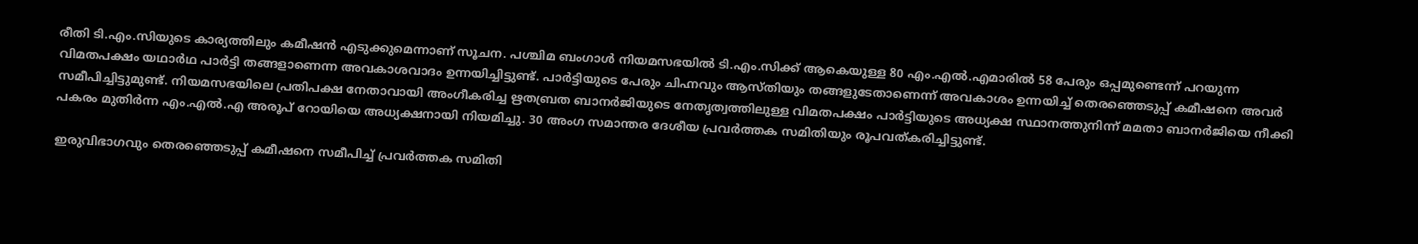രീതി ടി.എം.സിയുടെ കാര്യത്തിലും കമീഷൻ എടുക്കുമെന്നാണ് സൂചന. പശ്ചിമ ബംഗാൾ നിയമസഭയിൽ ടി.എം.സിക്ക് ആകെയുള്ള 80 എം.എൽ.എമാരിൽ 58 പേരും ഒപ്പമുണ്ടെന്ന് പറയുന്ന വിമതപക്ഷം യഥാർഥ പാർട്ടി തങ്ങളാണെന്ന അവകാശവാദം ഉന്നയിച്ചിട്ടുണ്ട്. പാർട്ടിയുടെ പേരും ചിഹ്നവും ആസ്തിയും തങ്ങളുടേതാണെന്ന് അവകാശം ഉന്നയിച്ച് തെരഞ്ഞെടുപ്പ് കമീഷനെ അവർ സമീപിച്ചിട്ടുമുണ്ട്. നിയമസഭയിലെ പ്രതിപക്ഷ നേതാവായി അംഗീകരിച്ച ഋതബ്രത ബാനർജിയുടെ നേതൃത്വത്തിലുള്ള വിമതപക്ഷം പാർട്ടിയുടെ അധ്യക്ഷ സ്ഥാനത്തുനിന്ന് മമതാ ബാനർജിയെ നീക്കി പകരം മുതിർന്ന എം.എൽ.എ അരൂപ് റോയിയെ അധ്യക്ഷനായി നിയമിച്ചു. 30 അംഗ സമാന്തര ദേശീയ പ്രവർത്തക സമിതിയും രൂപവത്കരിച്ചിട്ടുണ്ട്.

ഇരുവിഭാഗവും തെരഞ്ഞെടുപ്പ് കമീഷനെ സമീപിച്ച് പ്രവർത്തക സമിതി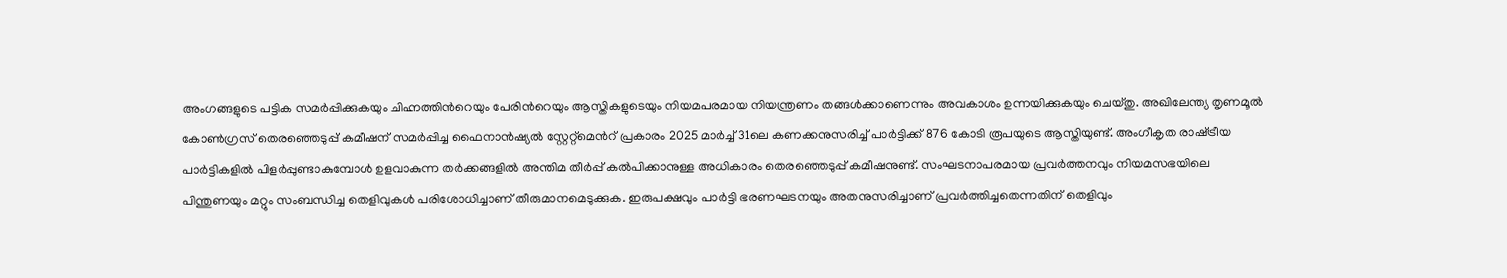അംഗങ്ങളുടെ പട്ടിക സമർപ്പിക്കുകയും ചിഹ്നത്തിന്‍റെയും പേരിന്‍റെയും ആസ്തികളുടെയും നിയമപരമായ നിയന്ത്രണം തങ്ങൾക്കാണെന്നും അവകാശം ഉന്നയിക്കുകയും ചെയ്തു. അഖിലേന്ത്യ തൃണമൂൽ കോൺഗ്രസ് തെരഞ്ഞെടുപ്പ് കമീഷന് സമർപ്പിച്ച ഫൈനാൻഷ്യൽ സ്റ്റേറ്റ്‍മെന്‍റ് പ്രകാരം 2025 മാർച്ച് 31ലെ കണക്കനുസരിച്ച് പാർട്ടിക്ക് 876 കോടി രൂപയുടെ ആസ്തിയുണ്ട്. അംഗീകൃത രാഷ്‍ട്രീയ പാർട്ടികളിൽ പിളർപ്പുണ്ടാകുമ്പോൾ ഉളവാകുന്ന തർക്കങ്ങളിൽ അന്തിമ തീർപ്പ് കൽപിക്കാനുള്ള അധികാരം തെരഞ്ഞെടുപ്പ് കമീഷനുണ്ട്. സംഘടനാപരമായ പ്രവർത്തനവും നിയമസഭയിലെ പിന്തുണയും മറ്റും സംബന്ധിച്ച തെളിവുകൾ പരിശോധിച്ചാണ് തീരുമാനമെടുക്കുക. ഇരുപക്ഷവും പാർട്ടി ഭരണഘടനയും അതനുസരിച്ചാണ് പ്രവർത്തിച്ചതെന്നതിന് തെളിവും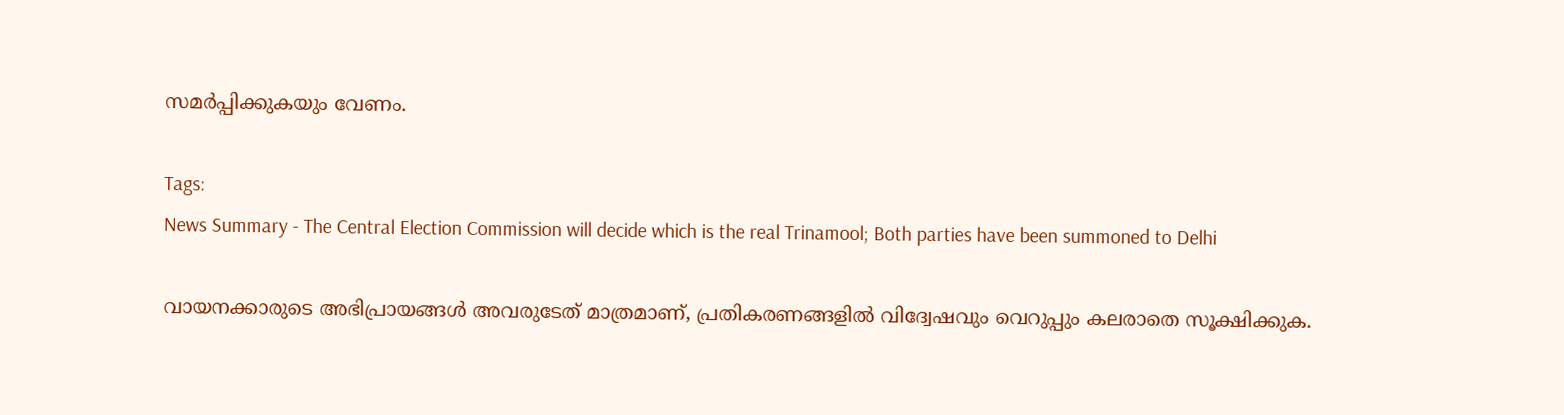സമർപ്പിക്കുകയും വേണം.

Tags:
News Summary - The Central Election Commission will decide which is the real Trinamool; Both parties have been summoned to Delhi

വായനക്കാരുടെ അഭിപ്രായങ്ങള്‍ അവരുടേത് മാത്രമാണ്, പ്രതികരണങ്ങളിൽ വിദ്വേഷവും വെറുപ്പും കലരാതെ സൂക്ഷിക്കുക.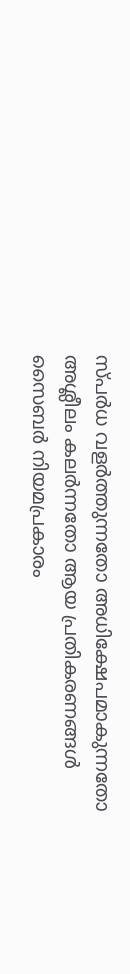സ്പർധ വളർത്തുന്നതോ അധിക്ഷേപമാകുന്നതോ അശ്ലീലം കലർന്നതോ ആയ പ്രതികരണങ്ങൾ സൈബർ നിയമപ്രകാരം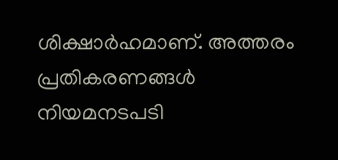ശിക്ഷാർഹമാണ്. അത്തരം പ്രതികരണങ്ങൾ നിയമനടപടി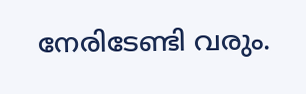നേരിടേണ്ടി വരും.